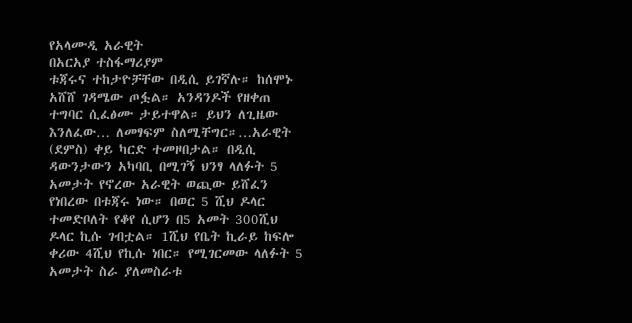የአላሙዲ አራዊት
በአርአያ ተስፋማሪያም
ቱጃሩና ተከታዮቻቸው በዲሲ ይገኛሉ። ከሰሞኑ አሸሸ ገዳሜው ጦፏል። አንዳንዶች የዘቀጠ ተግባር ሲፈፅሙ ታይተዋል። ይህን ለጊዜው እንለፈው… ለመፃፍም ስለሚቸግር።…አራዊት (ደምስ) ቀይ ካርድ ተመዞበታል። በዲሲ ዳውንታውን አካባቢ በሚገኝ ህንፃ ላለፉት 5 አመታት የኖረው አራዊት ወጪው ይሸፈን የነበረው በቱጃሩ ነው። በወር 5 ሺህ ዶላር ተመድቦለት የቆየ ሲሆን በ5 አመት 300ሺህ ዶላር ኪሱ ገብቷል። 1ሺህ የቤት ኪራይ ከፍሎ ቀሪው 4ሺህ የኪሱ ነበር። የሚገርመው ላለፉት 5 አመታት ስራ ያለመስራቱ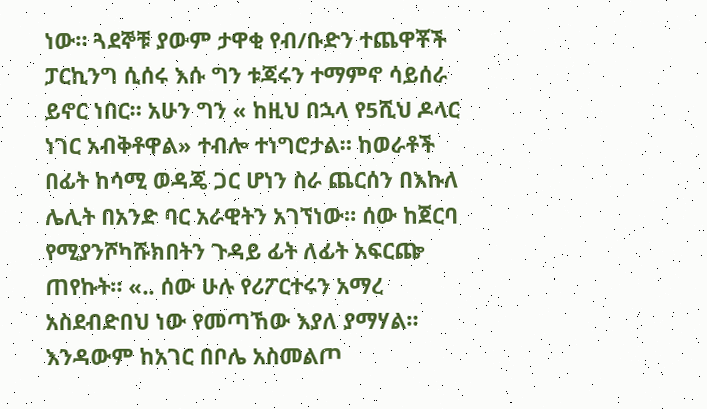ነው። ጓደኞቹ ያውም ታዋቂ የብ/ቡድን ተጨዋቾች ፓርኪንግ ሲሰሩ እሱ ግን ቱጃሩን ተማምኖ ሳይሰራ ይኖር ነበር። አሁን ግን « ከዚህ በኋላ የ5ሺህ ዶላር ነገር አብቅቶዋል» ተብሎ ተነግሮታል። ከወራቶች በፊት ከሳሚ ወዳጄ ጋር ሆነን ስራ ጨርሰን በእኩለ ሌሊት በአንድ ባር አራዊትን አገኘነው። ሰው ከጀርባ የሚያንሾካሹክበትን ጉዳይ ፊት ለፊት አፍርጬ ጠየኩት። «.. ሰው ሁሉ የሪፖርተሩን አማረ አስደብድበህ ነው የመጣኸው እያለ ያማሃል። እንዳውም ከአገር በቦሌ አስመልጦ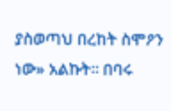ያስወጣህ በረከት ስሞዖን ነው» አልኩት። በባሩ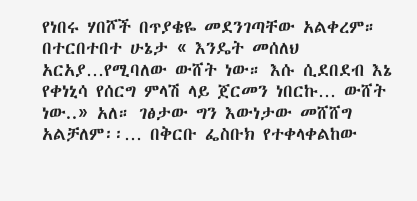የነበሩ ሃበሾች በጥያቄዬ መደንገጣቸው አልቀረም። በተርበተበተ ሁኔታ « እንዴት መሰለህ አርአያ…የሚባለው ውሸት ነው። እሱ ሲደበደብ እኔ የቀነኒሳ የሰርግ ምላሽ ላይ ጀርመን ነበርኩ… ውሸት ነው..» አለ። ገፅታው ግን እውነታው መሸሸግ አልቻለም፡፡… በቅርቡ ፌስቡክ የተቀላቀልከው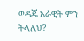ወዳጄ አራዊት ምን ትላለህ?